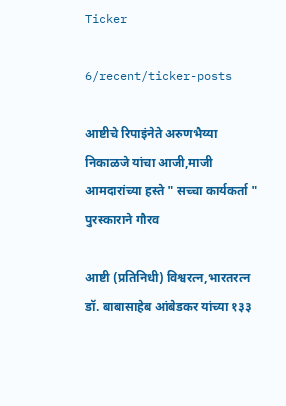Ticker

6/recent/ticker-posts

आष्टीचे रिपाइंनेते अरुणभैय्या निकाळजे यांचा आजी,माजी आमदारांच्या हस्ते " सच्चा कार्यकर्ता " पुरस्काराने गौरव

आष्टी (प्रतिनिधी) विश्वरत्न,भारतरत्न डॉ. बाबासाहेब आंबेडकर यांच्या १३३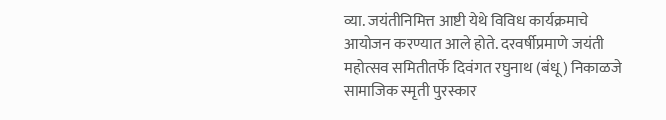व्या. जयंतीनिमित्त आष्टी येथे विविध कार्यक्रमाचे आयोजन करण्यात आले होते. दरवर्षीप्रमाणे जयंती महोत्सव समितीतर्फे दिवंगत रघुनाथ (बंधू) निकाळजे सामाजिक स्मृती पुरस्कार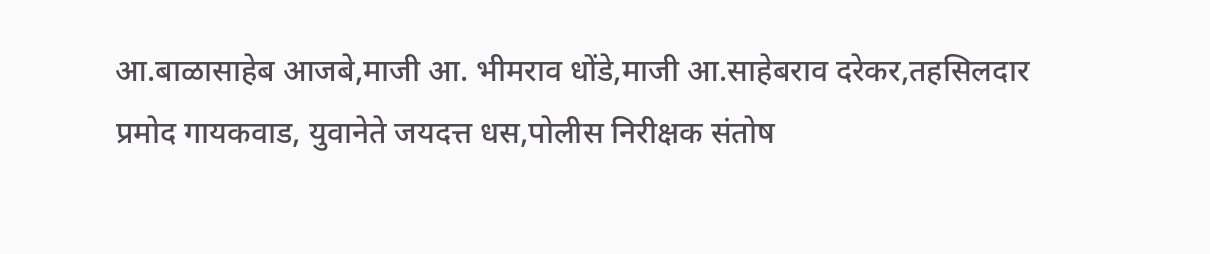आ.बाळासाहेब आजबे,माजी आ. भीमराव धोंडे,माजी आ.साहेबराव दरेकर,तहसिलदार प्रमोद गायकवाड, युवानेते जयदत्त धस,पोलीस निरीक्षक संतोष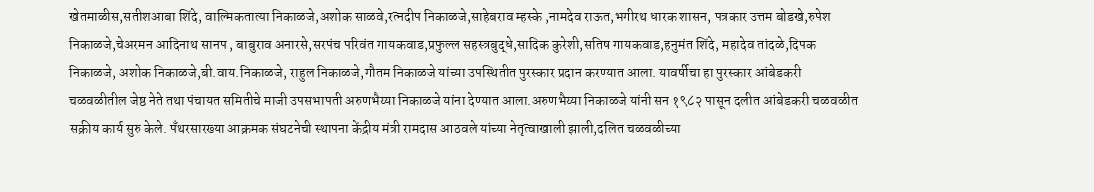खेतमाळीस,सतीशआबा शिंदे, वाल्मिकतात्या निकाळजे,अशोक साळवे,रत्नदीप निकाळजे,साहेबराव म्हस्के ,नामदेव राऊत,भगीरथ धारक शासन, पत्रकार उत्तम बोडखे,रुपेश निकाळजे,चेअरमन आदिनाथ सानप , बाबुराव अनारसे,सरपंच परिवंत गायकवाड,प्रफुल्ल सहस्त्रबुद्धे,सादिक कुरेशी,सतिष गायकवाड,हनुमंत शिंदे, महादेव तांदळे,दिपक निकाळजे, अशोक निकाळजे,बी.वाय.निकाळजे, राहुल निकाळजे,गौतम निकाळजे यांच्या उपस्थितीत पुरस्कार प्रदान करण्यात आला. यावर्षीचा हा पुरस्कार आंबेडकरी चळवळीतील जेष्ठ नेते तथा पंचायत समितीचे माजी उपसभापती अरुणभैय्या निकाळजे यांना देण्यात आला.अरुणभैय्या निकाळजे यांनी सन १९८२ पासून दलीत आंबेडकरी चळवळीत सक्रीय कार्य सुरु केले. पँथरसारख्या आक्रमक संघटनेची स्थापना केंद्रीय मंत्री रामदास आठवले यांच्या नेतृत्वाखाली झाली,दलित चळवळीच्या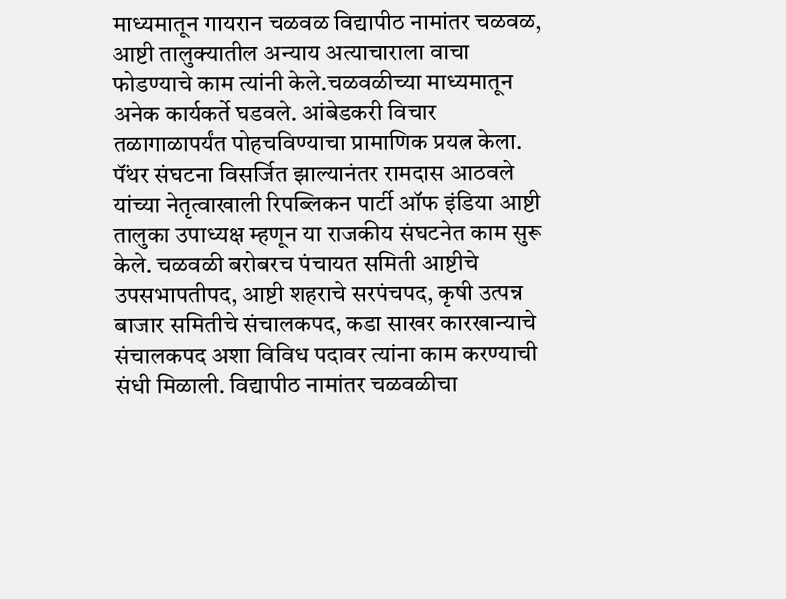माध्यमातून गायरान चळवळ विद्यापीठ नामांतर चळवळ, आष्टी तालुक्यातील अन्याय अत्याचाराला वाचा फोडण्याचे काम त्यांनी केले.चळवळीच्या माध्यमातून अनेक कार्यकर्ते घडवले. आंबेडकरी विचार तळागाळापर्यंत पोहचविण्याचा प्रामाणिक प्रयत्न केला. पॅंथर संघटना विसर्जित झाल्यानंतर रामदास आठवले यांच्या नेतृत्वाखाली रिपब्लिकन पार्टी ऑफ इंडिया आष्टी तालुका उपाध्यक्ष म्हणून या राजकीय संघटनेत काम सुरू केले. चळवळी बरोबरच पंचायत समिती आष्टीचे उपसभापतीपद, आष्टी शहराचे सरपंचपद, कृषी उत्पन्न बाजार समितीचे संचालकपद, कडा साखर कारखान्याचे संचालकपद अशा विविध पदावर त्यांना काम करण्याची संधी मिळाली. विद्यापीठ नामांतर चळवळीचा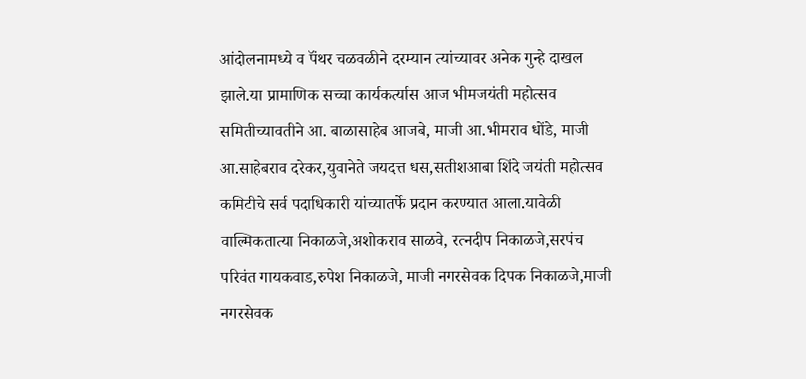आंदोलनामध्ये व पॅंथर चळवळीने दरम्यान त्यांच्यावर अनेक गुन्हे दाखल झाले.या प्रामाणिक सच्चा कार्यकर्त्यास आज भीमजयंती महोत्सव समितीच्यावतीने आ. बाळासाहेब आजबे, माजी आ.भीमराव धोंडे, माजी आ.साहेबराव दरेकर,युवानेते जयदत्त धस,सतीशआबा शिंदे जयंती महोत्सव कमिटीचे सर्व पदाधिकारी यांच्यातर्फे प्रदान करण्यात आला.यावेळी वाल्मिकतात्या निकाळजे,अशोकराव साळवे, रत्नदीप निकाळजे,सरपंच परिवंत गायकवाड,रुपेश निकाळजे, माजी नगरसेवक दिपक निकाळजे,माजी नगरसेवक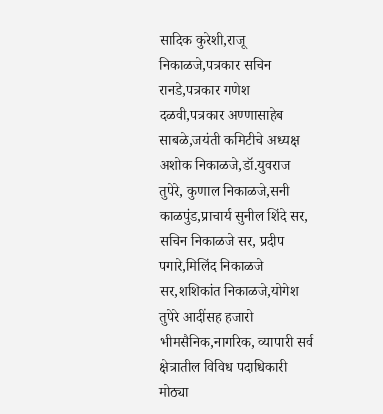सादिक कुरेशी,राजू निकाळजे,पत्रकार सचिन रानडे,पत्रकार गणेश दळवी,पत्रकार अण्णासाहेब साबळे,जयंती कमिटीचे अध्यक्ष अशोक निकाळजे,डॉ.युवराज तुपेरे, कुणाल निकाळजे,सनी काळपुंड,प्राचार्य सुनील शिंदे सर, सचिन निकाळजे सर, प्रदीप पगारे,मिलिंद निकाळजे सर,शशिकांत निकाळजे,योगेश तुपेरे आदींसह हजारो भीमसैनिक,नागरिक, व्यापारी सर्व क्षेत्रातील विविध पदाधिकारी मोठ्या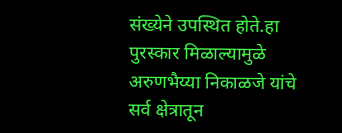संख्येने उपस्थित होते.हा पुरस्कार मिळाल्यामुळे अरुणभैय्या निकाळजे यांचे सर्व क्षेत्रातून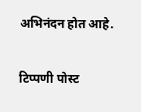अभिनंदन होत आहे.

टिप्पणी पोस्ट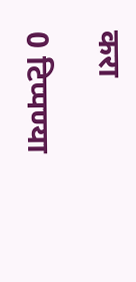करा

0 टिप्पण्या